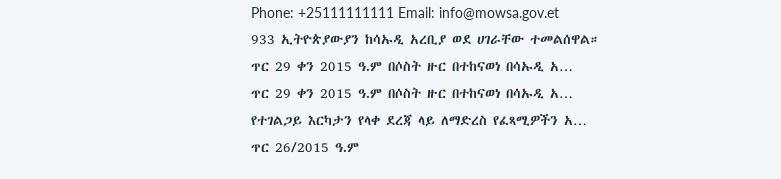Phone: +25111111111 Email: info@mowsa.gov.et
933 ኢትዮጵያውያን ከሳኡዲ አረቢያ ወደ ሀገራቸው ተመልሰዋል።
ጥር 29 ቀን 2015 ዓ.ም በሶስት ዙር በተከናወነ በሳኡዲ አ…
ጥር 29 ቀን 2015 ዓ.ም በሶስት ዙር በተከናወነ በሳኡዲ አ…
የተገልጋይ እርካታን የላቀ ደረጃ ላይ ለማድረስ የፈጻሚዎችን አ…
ጥር 26/2015 ዓ.ም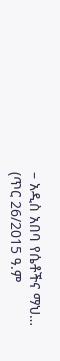– አዲስ አበባ የሴቶችና ማህ…
(ጥር 26/2015 ዓ.ም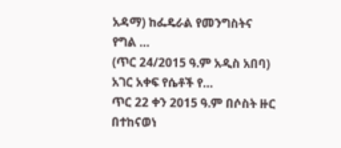አዳማ) ከፌዴራል የመንግስትና የግል …
(ጥር 24/2015 ዓ.ም አዲስ አበባ) አገር አቀፍ የሴቶች የ…
ጥር 22 ቀን 2015 ዓ.ም በሶስት ዙር በተከናወነ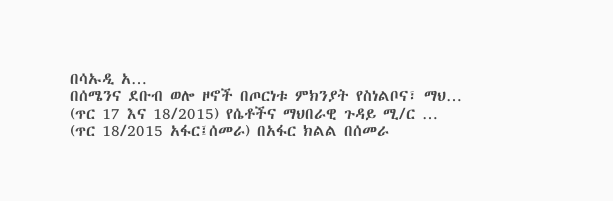በሳኡዲ አ…
በሰሜንና ደቡብ ወሎ ዞኖች በጦርነቱ ምክንያት የስነልቦና፣ ማህ…
(ጥር 17 እና 18/2015) የሴቶችና ማህበራዊ ጉዳይ ሚ/ር …
(ጥር 18/2015 አፋር፤ሰመራ) በአፋር ክልል በሰመራ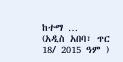ከተማ …
(አዲስ አበባ፣ ጥር 18/ 2015 ዓም )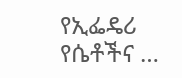የኢፌዴሪ የሴቶችና …